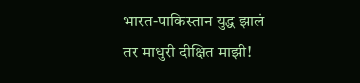भारत-पाकिस्तान युद्ध झालं तर माधुरी दीक्षित माझी!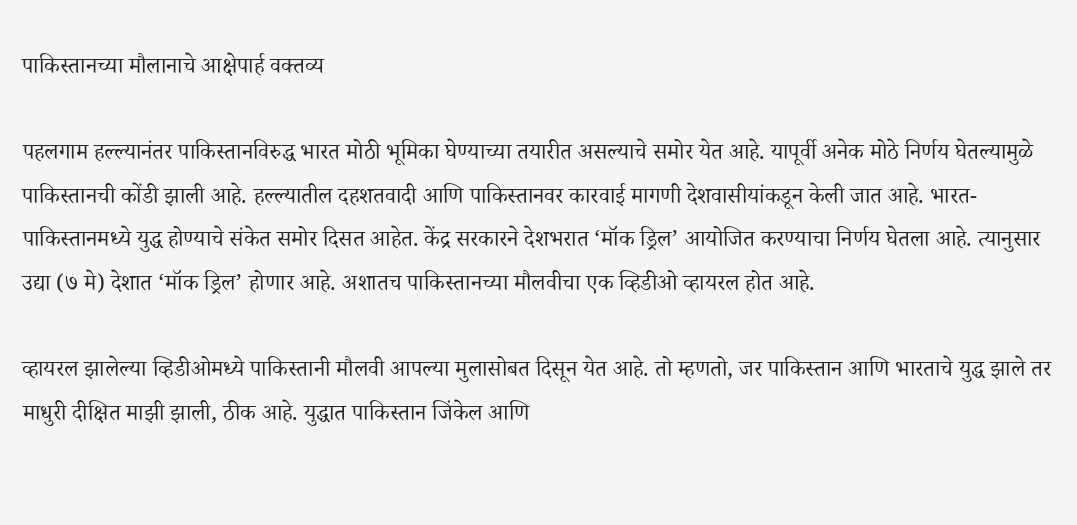पाकिस्तानच्या मौलानाचे आक्षेपार्ह वक्तव्य

पहलगाम हल्ल्यानंतर पाकिस्तानविरुद्ध भारत मोठी भूमिका घेण्याच्या तयारीत असल्याचे समोर येत आहे. यापूर्वी अनेक मोठे निर्णय घेतल्यामुळे पाकिस्तानची कोंडी झाली आहे. हल्ल्यातील दहशतवादी आणि पाकिस्तानवर कारवाई मागणी देशवासीयांकडून केली जात आहे. भारत-पाकिस्तानमध्ये युद्ध होण्याचे संकेत समोर दिसत आहेत. केंद्र सरकारने देशभरात ‘मॉक ड्रिल’ आयोजित करण्याचा निर्णय घेतला आहे. त्यानुसार उद्या (७ मे) देशात ‘मॉक ड्रिल’ होणार आहे. अशातच पाकिस्तानच्या मौलवीचा एक व्हिडीओ व्हायरल होत आहे.

व्हायरल झालेल्या व्हिडीओमध्ये पाकिस्तानी मौलवी आपल्या मुलासोबत दिसून येत आहे. तो म्हणतो, जर पाकिस्तान आणि भारताचे युद्ध झाले तर माधुरी दीक्षित माझी झाली, ठीक आहे. युद्धात पाकिस्तान जिंकेल आणि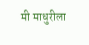मी माधुरीला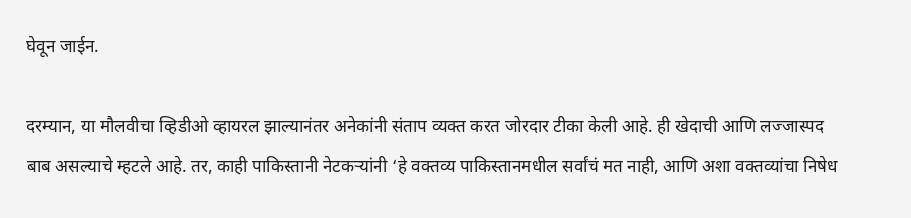घेवून जाईन.

दरम्यान, या मौलवीचा व्हिडीओ व्हायरल झाल्यानंतर अनेकांनी संताप व्यक्त करत जोरदार टीका केली आहे. ही खेदाची आणि लज्जास्पद बाब असल्याचे म्हटले आहे. तर, काही पाकिस्तानी नेटकऱ्यांनी ‘हे वक्तव्य पाकिस्तानमधील सर्वांचं मत नाही, आणि अशा वक्तव्यांचा निषेध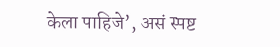केला पाहिजे’, असं स्पष्ट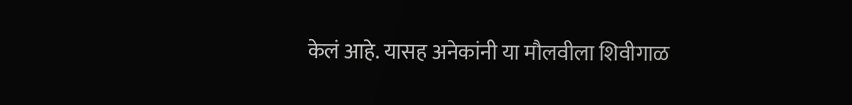केलं आहे. यासह अनेकांनी या मौलवीला शिवीगाळ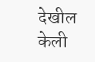देखील केली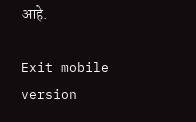आहे.

Exit mobile version